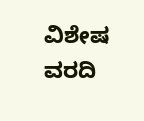ವಿಶೇಷ ವರದಿ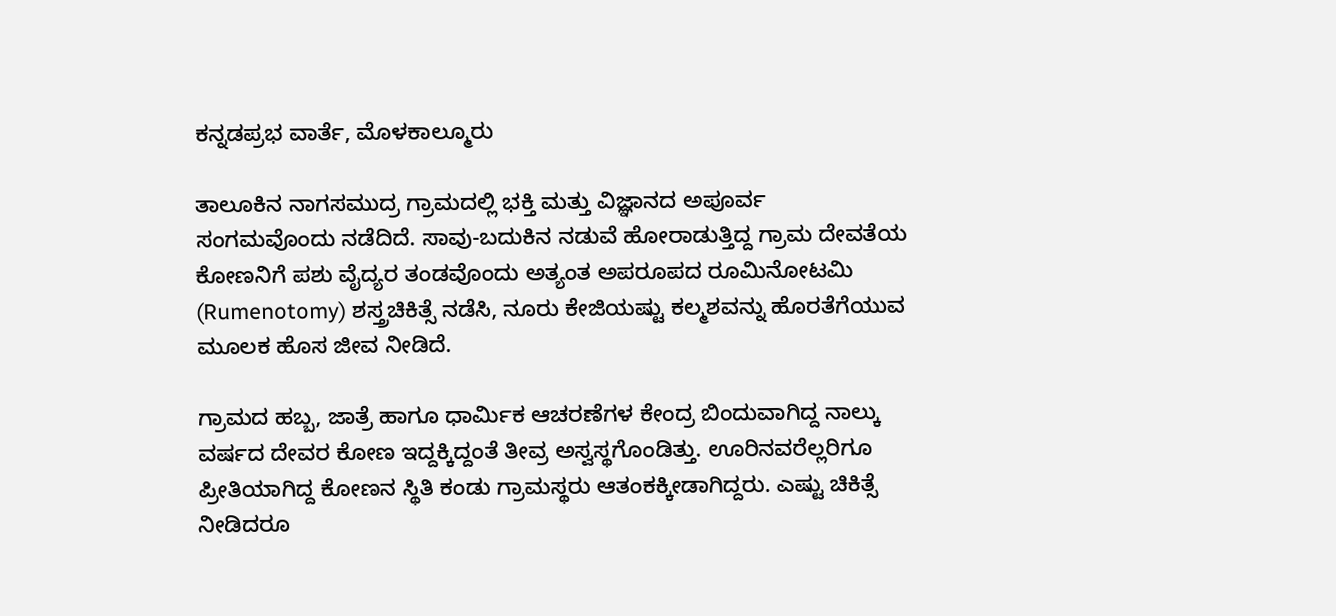ಕನ್ನಡಪ್ರಭ ವಾರ್ತೆ, ಮೊಳಕಾಲ್ಮೂರು

ತಾಲೂಕಿನ ನಾಗಸಮುದ್ರ ಗ್ರಾಮದಲ್ಲಿ ಭಕ್ತಿ ಮತ್ತು ವಿಜ್ಞಾನದ ಅಪೂರ್ವ ಸಂಗಮವೊಂದು ನಡೆದಿದೆ. ಸಾವು-ಬದುಕಿನ ನಡುವೆ ಹೋರಾಡುತ್ತಿದ್ದ ಗ್ರಾಮ ದೇವತೆಯ ಕೋಣನಿಗೆ ಪಶು ವೈದ್ಯರ ತಂಡವೊಂದು ಅತ್ಯಂತ ಅಪರೂಪದ ರೂಮಿನೋಟಮಿ (Rumenotomy) ಶಸ್ತ್ರಚಿಕಿತ್ಸೆ ನಡೆಸಿ, ನೂರು ಕೇಜಿಯಷ್ಟು ಕಲ್ಮಶವನ್ನು ಹೊರತೆಗೆಯುವ ಮೂಲಕ ಹೊಸ ಜೀವ ನೀಡಿದೆ.

ಗ್ರಾಮದ ಹಬ್ಬ, ಜಾತ್ರೆ ಹಾಗೂ ಧಾರ್ಮಿಕ ಆಚರಣೆಗಳ ಕೇಂದ್ರ ಬಿಂದುವಾಗಿದ್ದ ನಾಲ್ಕು ವರ್ಷದ ದೇವರ ಕೋಣ ಇದ್ದಕ್ಕಿದ್ದಂತೆ ತೀವ್ರ ಅಸ್ವಸ್ಥಗೊಂಡಿತ್ತು. ಊರಿನವರೆಲ್ಲರಿಗೂ ಪ್ರೀತಿಯಾಗಿದ್ದ ಕೋಣನ ಸ್ಥಿತಿ ಕಂಡು ಗ್ರಾಮಸ್ಥರು ಆತಂಕಕ್ಕೀಡಾಗಿದ್ದರು. ಎಷ್ಟು ಚಿಕಿತ್ಸೆ ನೀಡಿದರೂ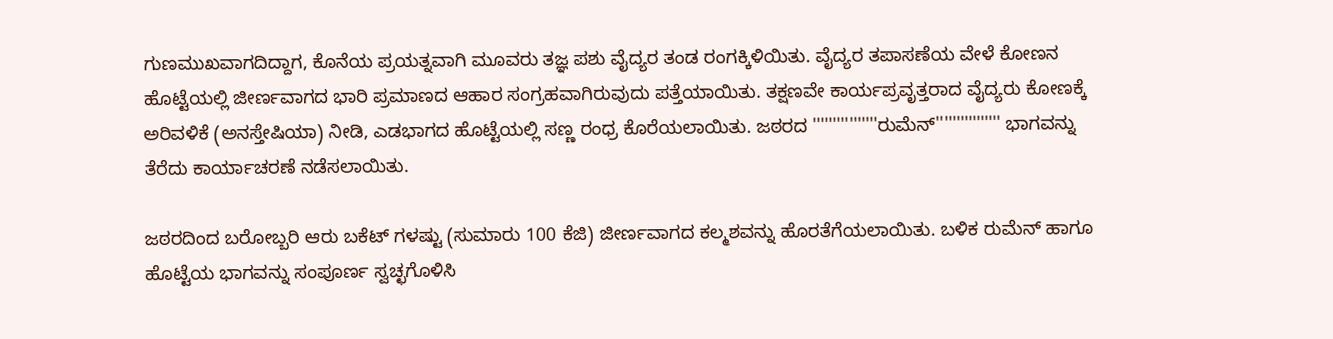ಗುಣಮುಖವಾಗದಿದ್ದಾಗ, ಕೊನೆಯ ಪ್ರಯತ್ನವಾಗಿ ಮೂವರು ತಜ್ಞ ಪಶು ವೈದ್ಯರ ತಂಡ ರಂಗಕ್ಕಿಳಿಯಿತು. ವೈದ್ಯರ ತಪಾಸಣೆಯ ವೇಳೆ ಕೋಣನ ಹೊಟ್ಟೆಯಲ್ಲಿ ಜೀರ್ಣವಾಗದ ಭಾರಿ ಪ್ರಮಾಣದ ಆಹಾರ ಸಂಗ್ರಹವಾಗಿರುವುದು ಪತ್ತೆಯಾಯಿತು. ತಕ್ಷಣವೇ ಕಾರ್ಯಪ್ರವೃತ್ತರಾದ ವೈದ್ಯರು ಕೋಣಕ್ಕೆ ಅರಿವಳಿಕೆ (ಅನಸ್ತೇಷಿಯಾ) ನೀಡಿ, ಎಡಭಾಗದ ಹೊಟ್ಟೆಯಲ್ಲಿ ಸಣ್ಣ ರಂಧ್ರ ಕೊರೆಯಲಾಯಿತು. ಜಠರದ ''''''''''''''''ರುಮೆನ್'''''''''''''''' ಭಾಗವನ್ನು ತೆರೆದು ಕಾರ್ಯಾಚರಣೆ ನಡೆಸಲಾಯಿತು.

ಜಠರದಿಂದ ಬರೋಬ್ಬರಿ ಆರು ಬಕೆಟ್ ಗಳಷ್ಟು (ಸುಮಾರು 100 ಕೆಜಿ) ಜೀರ್ಣವಾಗದ ಕಲ್ಮಶವನ್ನು ಹೊರತೆಗೆಯಲಾಯಿತು. ಬಳಿಕ ರುಮೆನ್ ಹಾಗೂ ಹೊಟ್ಟೆಯ ಭಾಗವನ್ನು ಸಂಪೂರ್ಣ ಸ್ವಚ್ಛಗೊಳಿಸಿ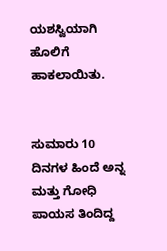ಯಶಸ್ವಿಯಾಗಿ ಹೊಲಿಗೆ ಹಾಕಲಾಯಿತು.


ಸುಮಾರು 10 ದಿನಗಳ ಹಿಂದೆ ಅನ್ನ ಮತ್ತು ಗೋಧಿ ಪಾಯಸ ತಿಂದಿದ್ದ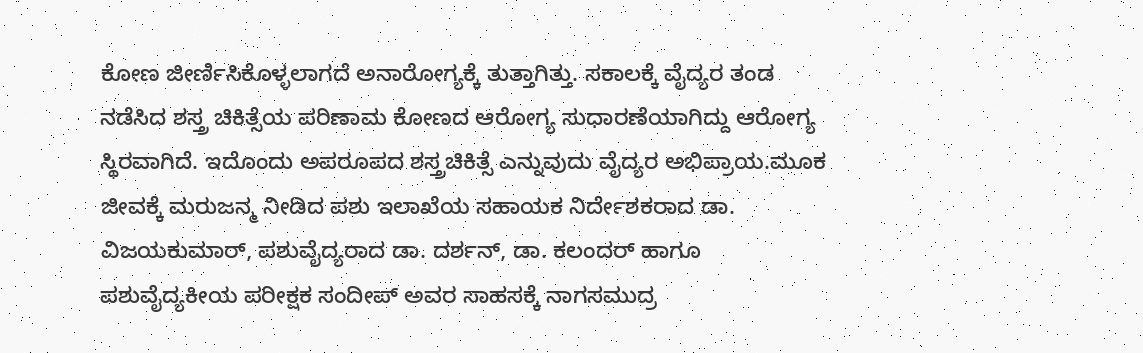ಕೋಣ ಜೀರ್ಣಿಸಿಕೊಳ್ಳಲಾಗದೆ ಅನಾರೋಗ್ಯಕ್ಕೆ ತುತ್ತಾಗಿತ್ತು. ಸಕಾಲಕ್ಕೆ ವೈದ್ಯರ ತಂಡ ನಡೆಸಿದ ಶಸ್ತ್ರ ಚಿಕಿತ್ಸೆಯ ಪರಿಣಾಮ ಕೋಣದ ಆರೋಗ್ಯ ಸುಧಾರಣೆಯಾಗಿದ್ದು ಆರೋಗ್ಯ ಸ್ಥಿರವಾಗಿದೆ. ಇದೊಂದು ಅಪರೂಪದ ಶಸ್ತ್ರಚಿಕಿತ್ಸೆ ಎನ್ನುವುದು ವೈದ್ಯರ ಅಭಿಪ್ರಾಯ.ಮೂಕ ಜೀವಕ್ಕೆ ಮರುಜನ್ಮ ನೀಡಿದ ಪಶು ಇಲಾಖೆಯ ಸಹಾಯಕ ನಿರ್ದೇಶಕರಾದ ಡಾ. ವಿಜಯಕುಮಾರ್, ಪಶುವೈದ್ಯರಾದ ಡಾ. ದರ್ಶನ್, ಡಾ. ಕಲಂದರ್ ಹಾಗೂ ಪಶುವೈದ್ಯಕೀಯ ಪರೀಕ್ಷಕ ಸಂದೀಪ್ ಅವರ ಸಾಹಸಕ್ಕೆ ನಾಗಸಮುದ್ರ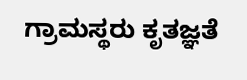ಗ್ರಾಮಸ್ಥರು ಕೃತಜ್ಞತೆ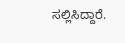ಸಲ್ಲಿಸಿದ್ದಾರೆ.